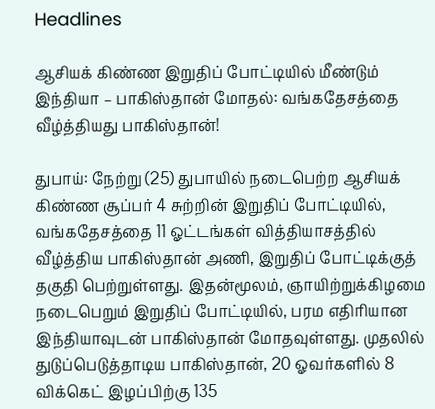Headlines

ஆசியக் கிண்ண இறுதிப் போட்டியில் மீண்டும் இந்தியா – பாகிஸ்தான் மோதல்: வங்கதேசத்தை வீழ்த்தியது பாகிஸ்தான்!

துபாய்: நேற்று (25) துபாயில் நடைபெற்ற ஆசியக் கிண்ண சூப்பர் 4 சுற்றின் இறுதிப் போட்டியில், வங்கதேசத்தை 11 ஓட்டங்கள் வித்தியாசத்தில் வீழ்த்திய பாகிஸ்தான் அணி, இறுதிப் போட்டிக்குத் தகுதி பெற்றுள்ளது. இதன்மூலம், ஞாயிற்றுக்கிழமை நடைபெறும் இறுதிப் போட்டியில், பரம எதிரியான இந்தியாவுடன் பாகிஸ்தான் மோதவுள்ளது. முதலில் துடுப்பெடுத்தாடிய பாகிஸ்தான், 20 ஓவர்களில் 8 விக்கெட் இழப்பிற்கு 135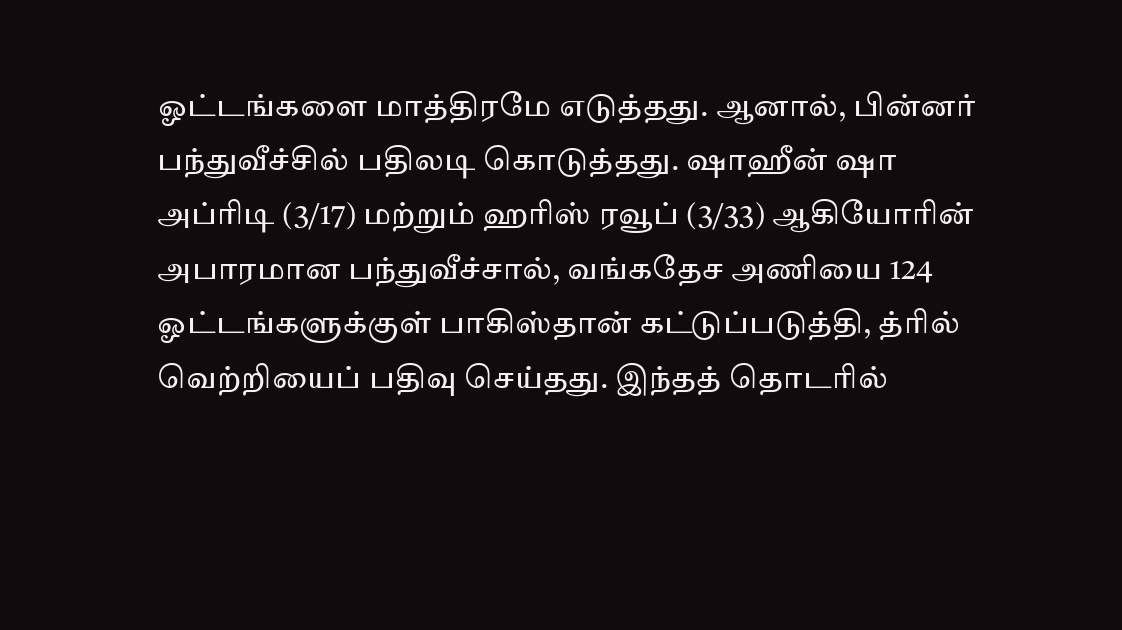ஓட்டங்களை மாத்திரமே எடுத்தது. ஆனால், பின்னர் பந்துவீச்சில் பதிலடி கொடுத்தது. ஷாஹீன் ஷா அப்ரிடி (3/17) மற்றும் ஹரிஸ் ரவூப் (3/33) ஆகியோரின் அபாரமான பந்துவீச்சால், வங்கதேச அணியை 124 ஓட்டங்களுக்குள் பாகிஸ்தான் கட்டுப்படுத்தி, த்ரில் வெற்றியைப் பதிவு செய்தது. இந்தத் தொடரில்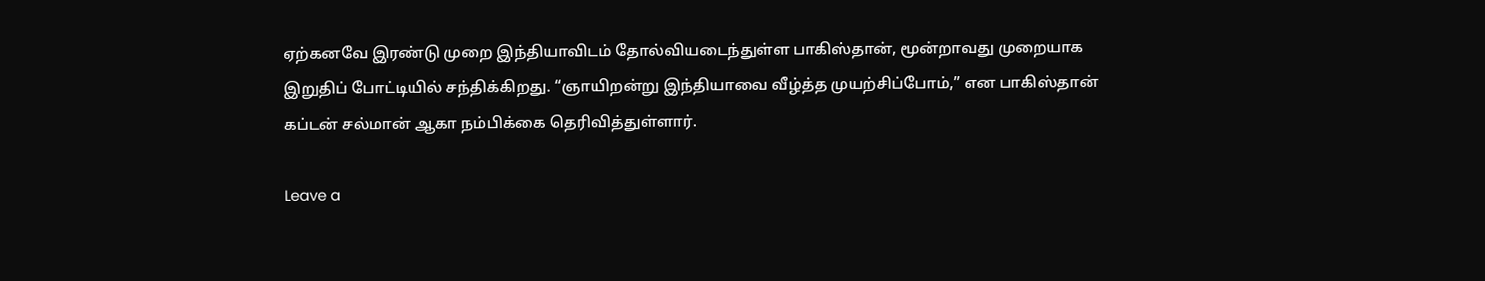ஏற்கனவே இரண்டு முறை இந்தியாவிடம் தோல்வியடைந்துள்ள பாகிஸ்தான், மூன்றாவது முறையாக இறுதிப் போட்டியில் சந்திக்கிறது. “ஞாயிறன்று இந்தியாவை வீழ்த்த முயற்சிப்போம்,” என பாகிஸ்தான் கப்டன் சல்மான் ஆகா நம்பிக்கை தெரிவித்துள்ளார்.

Leave a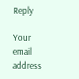Reply

Your email address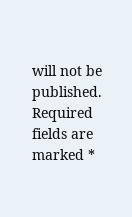will not be published. Required fields are marked *